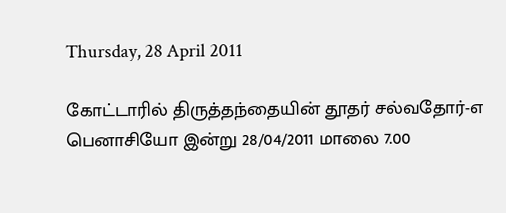Thursday, 28 April 2011

கோட்டாரில் திருத்தந்தையின் தூதர் சல்வதோர்-எ பெனாசியோ இன்று 28/04/2011 மாலை 7.00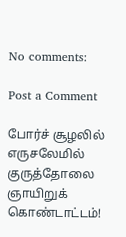No comments:

Post a Comment

போர்ச் சூழலில் எருசலேமில் குருத்தோலை ஞாயிறுக் கொண்டாட்டம்!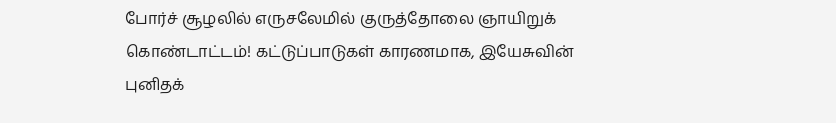போர்ச் சூழலில் எருசலேமில் குருத்தோலை ஞாயிறுக் கொண்டாட்டம்! கட்டுப்பாடுகள் காரணமாக, இயேசுவின் புனிதக்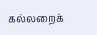கல்லறைக்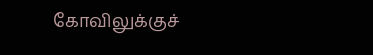கோவிலுக்குச்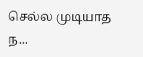செல்ல முடியாத ந...